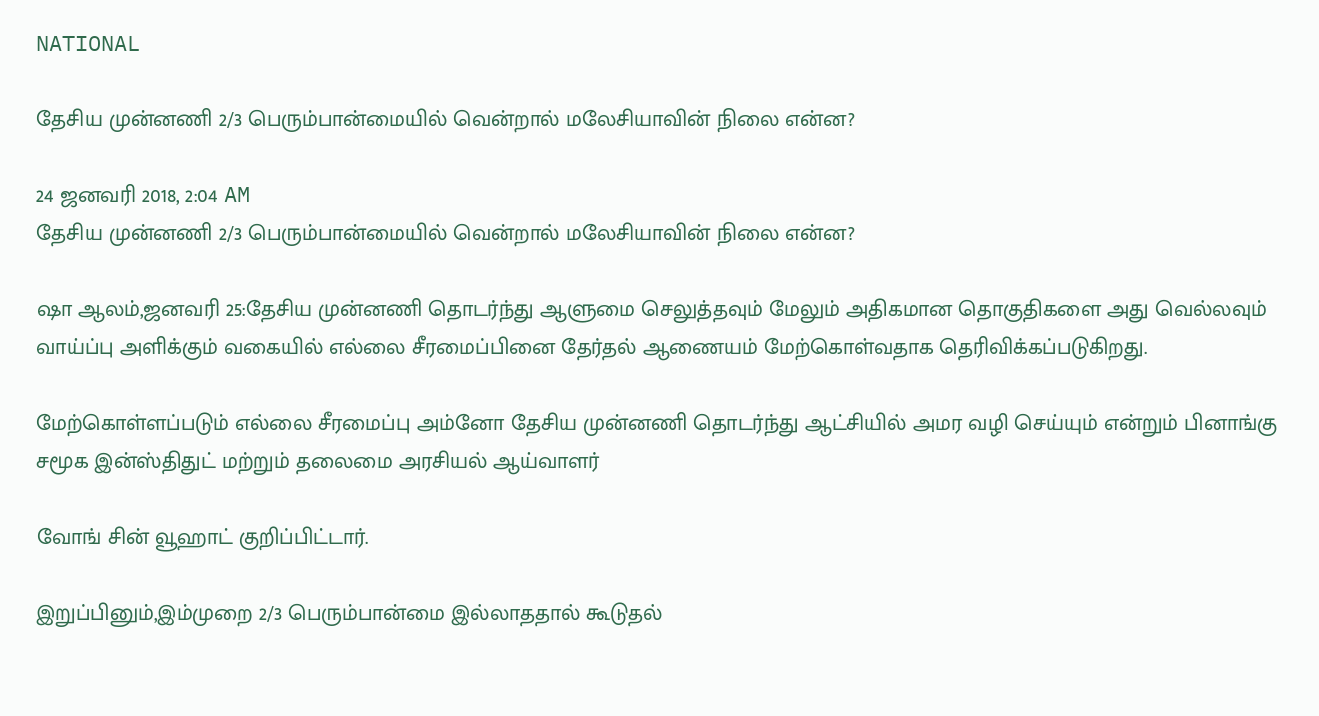NATIONAL

தேசிய முன்னணி 2/3 பெரும்பான்மையில் வென்றால் மலேசியாவின் நிலை என்ன?

24 ஜனவரி 2018, 2:04 AM
தேசிய முன்னணி 2/3 பெரும்பான்மையில் வென்றால் மலேசியாவின் நிலை என்ன?

ஷா ஆலம்,ஜனவரி 25:தேசிய முன்னணி தொடர்ந்து ஆளுமை செலுத்தவும் மேலும் அதிகமான தொகுதிகளை அது வெல்லவும் வாய்ப்பு அளிக்கும் வகையில் எல்லை சீரமைப்பினை தேர்தல் ஆணையம் மேற்கொள்வதாக தெரிவிக்கப்படுகிறது.

மேற்கொள்ளப்படும் எல்லை சீரமைப்பு அம்னோ தேசிய முன்னணி தொடர்ந்து ஆட்சியில் அமர வழி செய்யும் என்றும் பினாங்கு சமூக இன்ஸ்திதுட் மற்றும் தலைமை அரசியல் ஆய்வாளர்

வோங் சின் வூஹாட் குறிப்பிட்டார்.

இறுப்பினும்,இம்முறை 2/3 பெரும்பான்மை இல்லாததால் கூடுதல்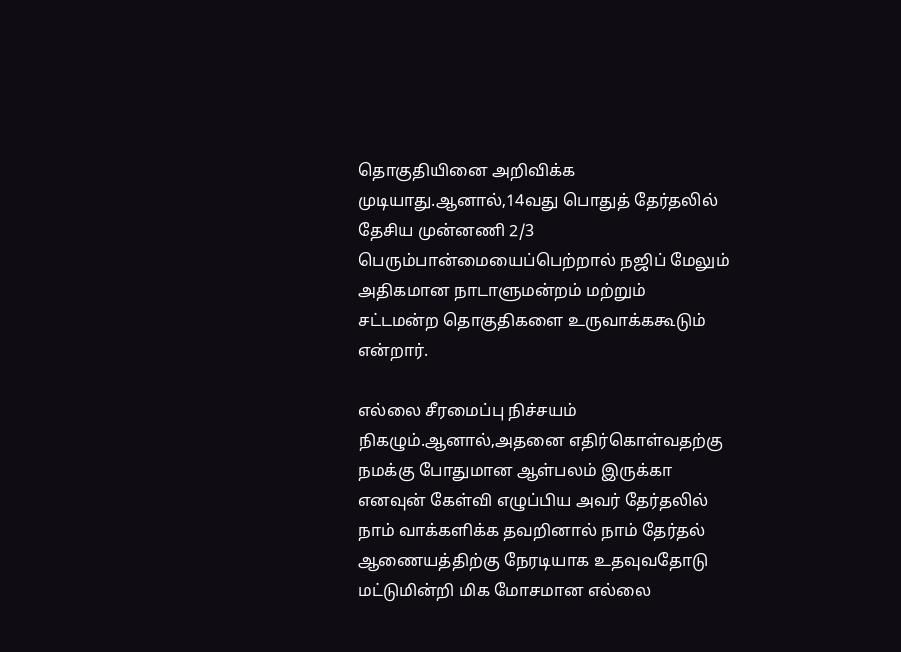தொகுதியினை அறிவிக்க முடியாது.ஆனால்,14வது பொதுத் தேர்தலில் தேசிய முன்னணி 2/3 பெரும்பான்மையைப்பெற்றால் நஜிப் மேலும் அதிகமான நாடாளுமன்றம் மற்றும் சட்டமன்ற தொகுதிகளை உருவாக்ககூடும் என்றார்.

எல்லை சீரமைப்பு நிச்சயம் நிகழும்.ஆனால்,அதனை எதிர்கொள்வதற்கு நமக்கு போதுமான ஆள்பலம் இருக்கா எனவுன் கேள்வி எழுப்பிய அவர் தேர்தலில் நாம் வாக்களிக்க தவறினால் நாம் தேர்தல் ஆணையத்திற்கு நேரடியாக உதவுவதோடு மட்டுமின்றி மிக மோசமான எல்லை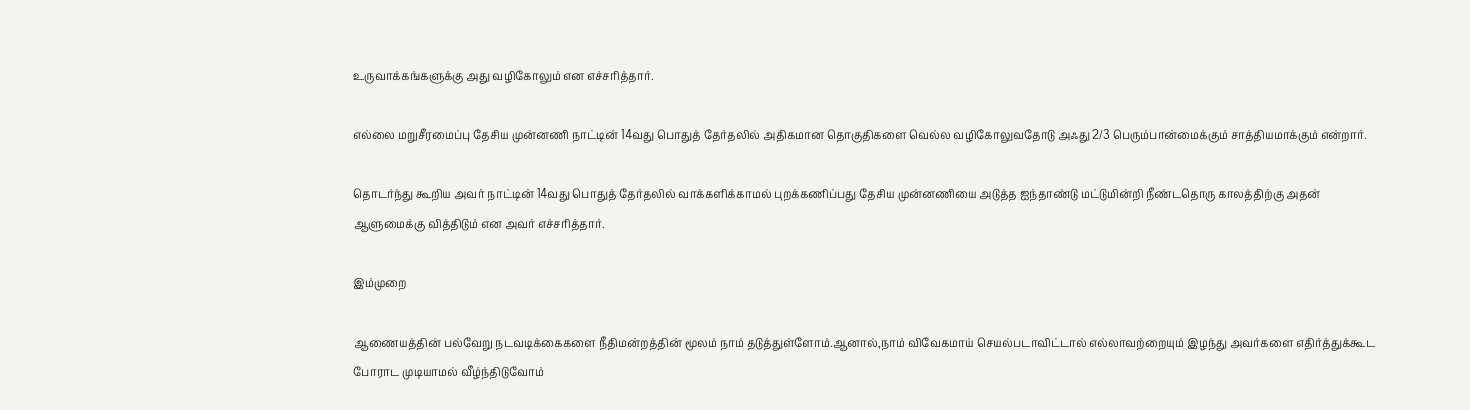உருவாக்கங்களுக்கு அது வழிகோலும் என எச்சரித்தார்.

எல்லை மறுசீரமைப்பு தேசிய முன்னணி நாட்டின் 14வது பொதுத் தேர்தலில் அதிகமான தொகுதிகளை வெல்ல வழிகோலுவதோடு அஃது 2/3 பெரும்பான்மைக்கும் சாத்தியமாக்கும் என்றார்.

தொடர்ந்து கூறிய அவர் நாட்டின் 14வது பொதுத் தேர்தலில் வாக்களிக்காமல் புறக்கணிப்பது தேசிய முன்னணியை அடுத்த ஐந்தாண்டு மட்டுமின்றி நீண்டதொரு காலத்திற்கு அதன் ஆளுமைக்கு வித்திடும் என அவர் எச்சரித்தார்.

இம்முறை

ஆணையத்தின் பல்வேறு நடவடிக்கைகளை நீதிமன்றத்தின் மூலம் நாம் தடுத்துள்ளோம்.ஆனால்,நாம் விவேகமாய் செயல்படாவிட்டால் எல்லாவற்றையும் இழந்து அவர்களை எதிர்த்துக்கூட போராட முடியாமல் வீழ்ந்திடுவோம்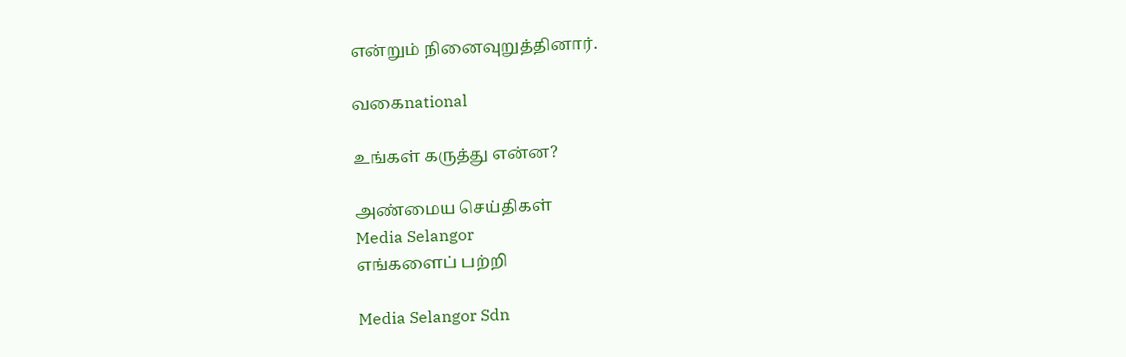என்றும் நினைவுறுத்தினார்.

வகைnational

உங்கள் கருத்து என்ன?

அண்மைய செய்திகள்
Media Selangor
எங்களைப் பற்றி

Media Selangor Sdn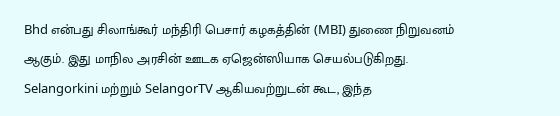Bhd என்பது சிலாங்கூர் மந்திரி பெசார் கழகத்தின் (MBI) துணை நிறுவனம் ஆகும். இது மாநில அரசின் ஊடக ஏஜென்ஸியாக செயல்படுகிறது. Selangorkini மற்றும் SelangorTV ஆகியவற்றுடன் கூட, இந்த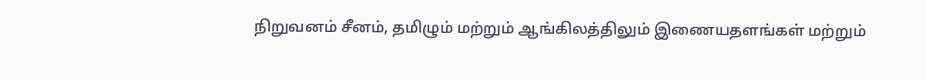நிறுவனம் சீனம், தமிழும் மற்றும் ஆங்கிலத்திலும் இணையதளங்கள் மற்றும்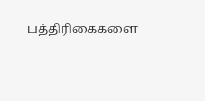பத்திரிகைகளை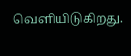வெளியிடுகிறது.